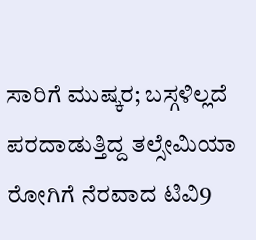ಸಾರಿಗೆ ಮುಷ್ಕರ; ಬಸ್ಗಳಿಲ್ಲದೆ ಪರದಾಡುತ್ತಿದ್ದ ತಲ್ಸೇಮಿಯಾ ರೋಗಿಗೆ ನೆರವಾದ ಟಿವಿ9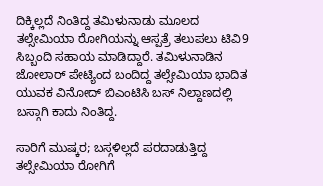ದಿಕ್ಕಿಲ್ಲದೆ ನಿಂತಿದ್ದ ತಮಿಳುನಾಡು ಮೂಲದ ತಲ್ಸೇಮಿಯಾ ರೋಗಿಯನ್ನು ಆಸ್ಪತ್ರೆ ತಲುಪಲು ಟಿವಿ9 ಸಿಬ್ಬಂದಿ ಸಹಾಯ ಮಾಡಿದ್ದಾರೆ. ತಮಿಳುನಾಡಿನ ಜೋಲಾರ್ ಪೇಟ್ಯಿಂದ ಬಂದಿದ್ದ ತಲ್ಸೇಮಿಯಾ ಭಾದಿತ ಯುವಕ ವಿನೋದ್ ಬಿಎಂಟಿಸಿ ಬಸ್ ನಿಲ್ದಾಣದಲ್ಲಿ ಬಸ್ಗಾಗಿ ಕಾದು ನಿಂತಿದ್ದ.

ಸಾರಿಗೆ ಮುಷ್ಕರ; ಬಸ್ಗಳಿಲ್ಲದೆ ಪರದಾಡುತ್ತಿದ್ದ ತಲ್ಸೇಮಿಯಾ ರೋಗಿಗೆ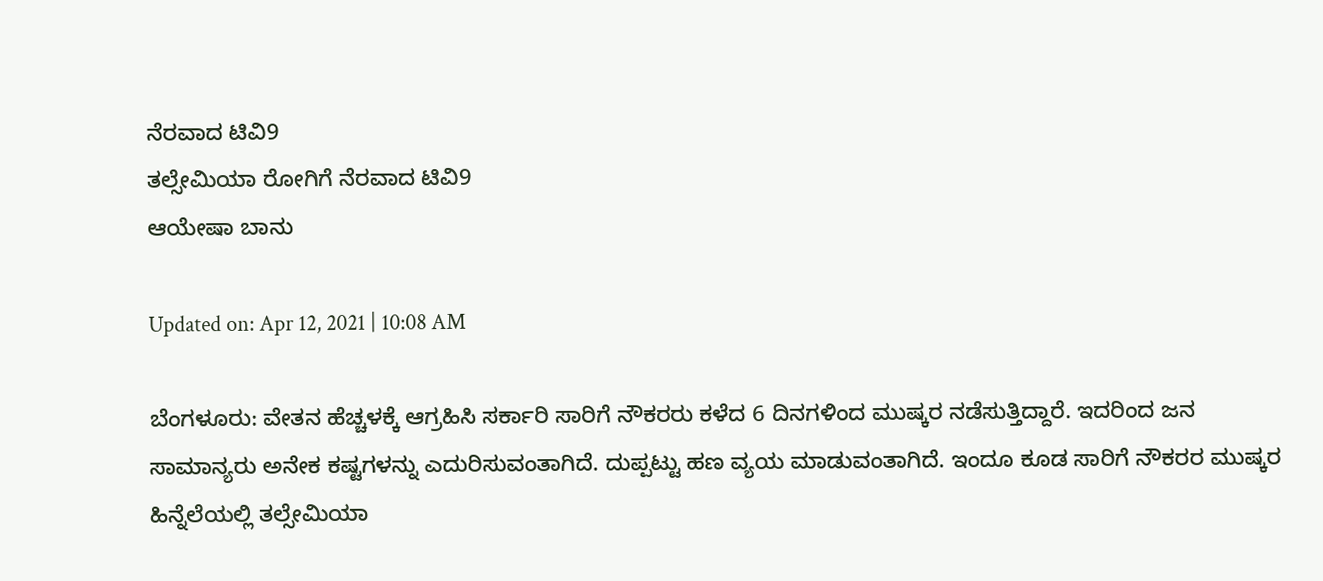ನೆರವಾದ ಟಿವಿ9
ತಲ್ಸೇಮಿಯಾ ರೋಗಿಗೆ ನೆರವಾದ ಟಿವಿ9
ಆಯೇಷಾ ಬಾನು

Updated on: Apr 12, 2021 | 10:08 AM

ಬೆಂಗಳೂರು: ವೇತನ ಹೆಚ್ಚಳಕ್ಕೆ ಆಗ್ರಹಿಸಿ ಸರ್ಕಾರಿ ಸಾರಿಗೆ ನೌಕರರು ಕಳೆದ 6 ದಿನಗಳಿಂದ ಮುಷ್ಕರ ನಡೆಸುತ್ತಿದ್ದಾರೆ. ಇದರಿಂದ ಜನ ಸಾಮಾನ್ಯರು ಅನೇಕ ಕಷ್ಟಗಳನ್ನು ಎದುರಿಸುವಂತಾಗಿದೆ. ದುಪ್ಪಟ್ಟು ಹಣ ವ್ಯಯ ಮಾಡುವಂತಾಗಿದೆ. ಇಂದೂ ಕೂಡ ಸಾರಿಗೆ ನೌಕರರ ಮುಷ್ಕರ ಹಿನ್ನೆಲೆಯಲ್ಲಿ ತಲ್ಸೇಮಿಯಾ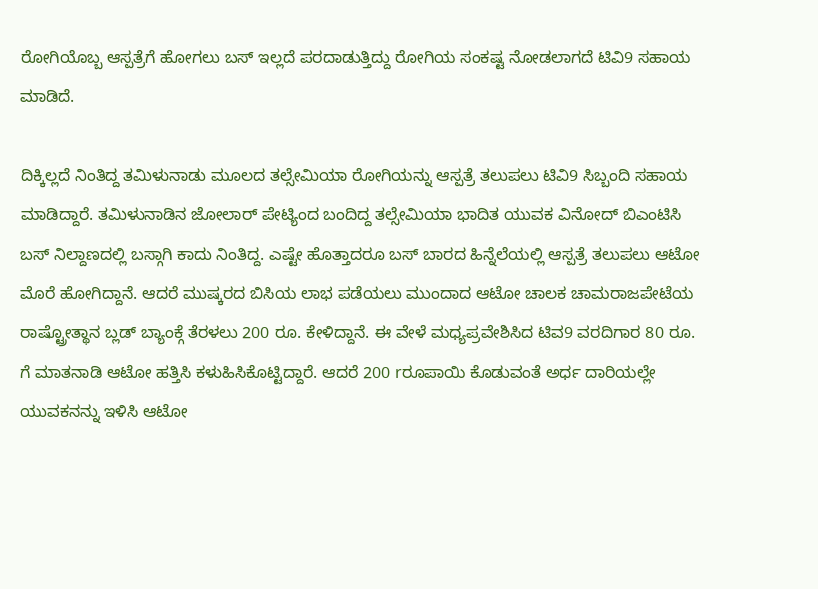ರೋಗಿಯೊಬ್ಬ ಆಸ್ಪತ್ರೆಗೆ ಹೋಗಲು ಬಸ್ ಇಲ್ಲದೆ ಪರದಾಡುತ್ತಿದ್ದು ರೋಗಿಯ ಸಂಕಷ್ಟ ನೋಡಲಾಗದೆ ಟಿವಿ9 ಸಹಾಯ ಮಾಡಿದೆ.

ದಿಕ್ಕಿಲ್ಲದೆ ನಿಂತಿದ್ದ ತಮಿಳುನಾಡು ಮೂಲದ ತಲ್ಸೇಮಿಯಾ ರೋಗಿಯನ್ನು ಆಸ್ಪತ್ರೆ ತಲುಪಲು ಟಿವಿ9 ಸಿಬ್ಬಂದಿ ಸಹಾಯ ಮಾಡಿದ್ದಾರೆ. ತಮಿಳುನಾಡಿನ ಜೋಲಾರ್ ಪೇಟ್ಯಿಂದ ಬಂದಿದ್ದ ತಲ್ಸೇಮಿಯಾ ಭಾದಿತ ಯುವಕ ವಿನೋದ್ ಬಿಎಂಟಿಸಿ ಬಸ್ ನಿಲ್ದಾಣದಲ್ಲಿ ಬಸ್ಗಾಗಿ ಕಾದು ನಿಂತಿದ್ದ. ಎಷ್ಟೇ ಹೊತ್ತಾದರೂ ಬಸ್ ಬಾರದ ಹಿನ್ನೆಲೆಯಲ್ಲಿ ಆಸ್ಪತ್ರೆ ತಲುಪಲು ಆಟೋ ಮೊರೆ ಹೋಗಿದ್ದಾನೆ. ಆದರೆ ಮುಷ್ಕರದ ಬಿಸಿಯ ಲಾಭ ಪಡೆಯಲು ಮುಂದಾದ ಆಟೋ ಚಾಲಕ ಚಾಮರಾಜಪೇಟೆಯ ರಾಷ್ಟ್ರೋತ್ಥಾನ ಬ್ಲಡ್ ಬ್ಯಾಂಕ್ಗೆ ತೆರಳಲು 200 ರೂ. ಕೇಳಿದ್ದಾನೆ. ಈ ವೇಳೆ ಮಧ್ಯಪ್ರವೇಶಿಸಿದ ಟಿವ9 ವರದಿಗಾರ 80 ರೂ. ಗೆ ಮಾತನಾಡಿ ಆಟೋ ಹತ್ತಿಸಿ ಕಳುಹಿಸಿಕೊಟ್ಟಿದ್ದಾರೆ. ಆದರೆ 200 rರೂಪಾಯಿ ಕೊಡುವಂತೆ ಅರ್ಧ ದಾರಿಯಲ್ಲೇ ಯುವಕನನ್ನು ಇಳಿಸಿ ಆಟೋ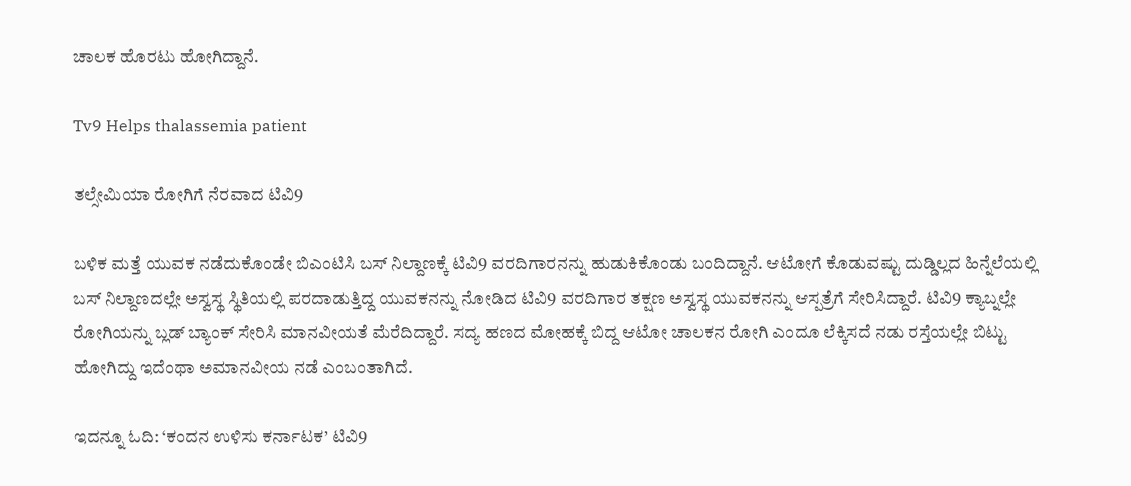ಚಾಲಕ ಹೊರಟು ಹೋಗಿದ್ದಾನೆ.

Tv9 Helps thalassemia patient

ತಲ್ಸೇಮಿಯಾ ರೋಗಿಗೆ ನೆರವಾದ ಟಿವಿ9

ಬಳಿಕ ಮತ್ತೆ ಯುವಕ ನಡೆದುಕೊಂಡೇ ಬಿಎಂಟಿಸಿ ಬಸ್ ನಿಲ್ದಾಣಕ್ಕೆ ಟಿವಿ9 ವರದಿಗಾರನನ್ನು ಹುಡುಕಿಕೊಂಡು ಬಂದಿದ್ದಾನೆ. ಆಟೋಗೆ ಕೊಡುವಷ್ಟು ದುಡ್ಡಿಲ್ಲದ ಹಿನ್ನೆಲೆಯಲ್ಲಿ ಬಸ್ ನಿಲ್ದಾಣದಲ್ಲೇ ಅಸ್ವಸ್ಥ ಸ್ಥಿತಿಯಲ್ಲಿ ಪರದಾಡುತ್ತಿದ್ದ ಯುವಕನನ್ನು ನೋಡಿದ ಟಿವಿ9 ವರದಿಗಾರ ತಕ್ಷಣ ಅಸ್ವಸ್ಥ ಯುವಕನನ್ನು ಆಸ್ಪತ್ರೆಗೆ ಸೇರಿಸಿದ್ದಾರೆ. ಟಿವಿ9 ಕ್ಯಾಬ್ನಲ್ಲೇ ರೋಗಿಯನ್ನು ಬ್ಲಡ್ ಬ್ಯಾಂಕ್ ಸೇರಿಸಿ ಮಾನವೀಯತೆ ಮೆರೆದಿದ್ದಾರೆ. ಸದ್ಯ ಹಣದ ಮೋಹಕ್ಕೆ ಬಿದ್ದ ಆಟೋ ಚಾಲಕನ ರೋಗಿ ಎಂದೂ ಲೆಕ್ಕಿಸದೆ ನಡು ರಸ್ತೆಯಲ್ಲೇ ಬಿಟ್ಟು ಹೋಗಿದ್ದು ಇದೆಂಥಾ ಅಮಾನವೀಯ ನಡೆ ಎಂಬಂತಾಗಿದೆ.

ಇದನ್ನೂ ಓದಿ: ‘ಕಂದನ ಉಳಿಸು ಕರ್ನಾಟಕ’ ಟಿವಿ9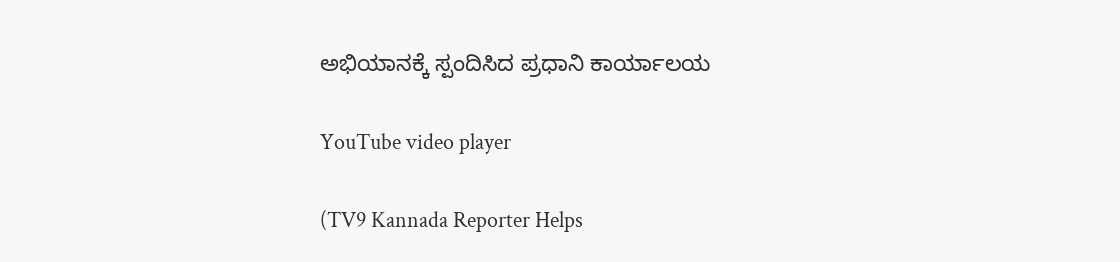ಅಭಿಯಾನಕ್ಕೆ ಸ್ಪಂದಿಸಿದ ಪ್ರಧಾನಿ ಕಾರ್ಯಾಲಯ

YouTube video player

(TV9 Kannada Reporter Helps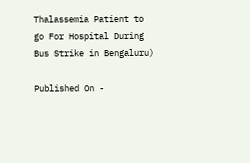Thalassemia Patient to go For Hospital During Bus Strike in Bengaluru)

Published On -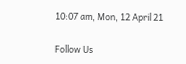10:07 am, Mon, 12 April 21

Follow Us